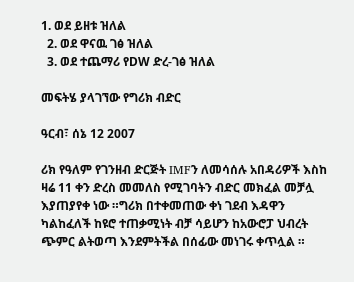1. ወደ ይዘቱ ዝለል
  2. ወደ ዋናዉ ገፅ ዝለል
  3. ወደ ተጨማሪ የDW ድረ-ገፅ ዝለል

መፍትሄ ያላገኘው የግሪክ ብድር

ዓርብ፣ ሰኔ 12 2007

ሪክ የዓለም የገንዘብ ድርጅት IMFን ለመሳሰሉ አበዳሪዎች እስከ ዛሬ 11 ቀን ድረስ መመለስ የሚገባትን ብድር መክፈል መቻሏ እያጠያየቀ ነው ።ግሪክ በተቀመጠው ቀነ ገደብ እዳዋን ካልከፈለች ከዩሮ ተጠቃሚነት ብቻ ሳይሆን ከአውሮፓ ህብረት ጭምር ልትወጣ እንደምትችል በሰፊው መነገሩ ቀጥሏል ።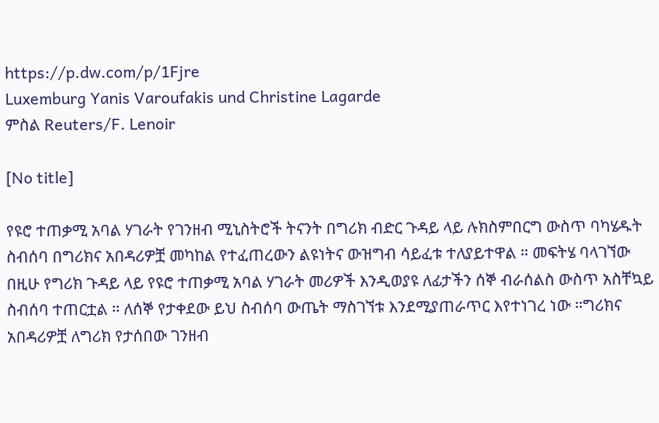https://p.dw.com/p/1Fjre
Luxemburg Yanis Varoufakis und Christine Lagarde
ምስል Reuters/F. Lenoir

[No title]

የዩሮ ተጠቃሚ አባል ሃገራት የገንዘብ ሚኒስትሮች ትናንት በግሪክ ብድር ጉዳይ ላይ ሉክስምበርግ ውስጥ ባካሄዱት ስብሰባ በግሪክና አበዳሪዎቿ መካከል የተፈጠረውን ልዩነትና ውዝግብ ሳይፈቱ ተለያይተዋል ። መፍትሄ ባላገኘው በዚሁ የግሪክ ጉዳይ ላይ የዩሮ ተጠቃሚ አባል ሃገራት መሪዎች እንዲወያዩ ለፊታችን ሰኞ ብራሰልስ ውስጥ አስቸኳይ ስብሰባ ተጠርቷል ። ለሰኞ የታቀደው ይህ ስብሰባ ውጤት ማስገኘቱ እንደሚያጠራጥር እየተነገረ ነው ።ግሪክና አበዳሪዎቿ ለግሪክ የታሰበው ገንዘብ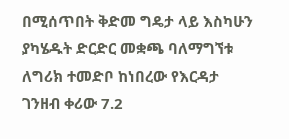በሚሰጥበት ቅድመ ግዴታ ላይ እስካሁን ያካሄዱት ድርድር መቋጫ ባለማግኘቱ ለግሪክ ተመድቦ ከነበረው የእርዳታ ገንዘብ ቀሪው 7.2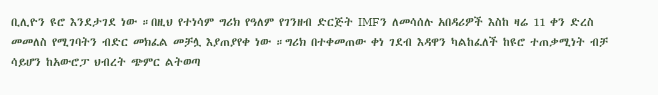ቢሊዮን ዩሮ እንደታገደ ነው ።በዚህ የተነሳም ግሪክ የዓለም የገንዘብ ድርጅት IMFን ለመሳሰሉ አበዳሪዎች እስከ ዛሬ 11 ቀን ድረስ መመለስ የሚገባትን ብድር መክፈል መቻሏ እያጠያየቀ ነው ።ግሪክ በተቀመጠው ቀነ ገደብ እዳዋን ካልከፈለች ከዩሮ ተጠቃሚነት ብቻ ሳይሆን ከአውሮፓ ህብረት ጭምር ልትወጣ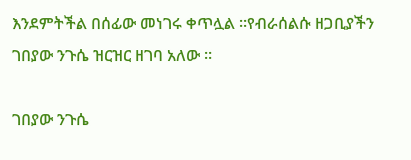እንደምትችል በሰፊው መነገሩ ቀጥሏል ።የብራሰልሱ ዘጋቢያችን ገበያው ንጉሴ ዝርዝር ዘገባ አለው ።

ገበያው ንጉሴ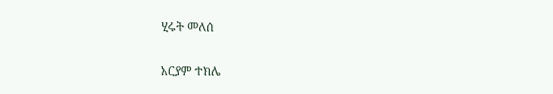ሂሩት መለሰ

አርያም ተክሌ